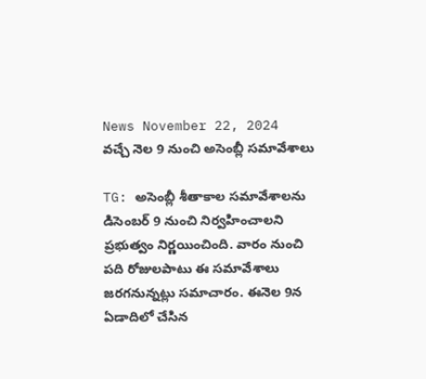News November 22, 2024
వచ్చే నెల 9 నుంచి అసెంబ్లీ సమావేశాలు

TG: అసెంబ్లీ శీతాకాల సమావేశాలను డిసెంబర్ 9 నుంచి నిర్వహించాలని ప్రభుత్వం నిర్ణయించింది. వారం నుంచి పది రోజులపాటు ఈ సమావేశాలు జరగనున్నట్లు సమాచారం. ఈనెల 9న ఏడాదిలో చేసిన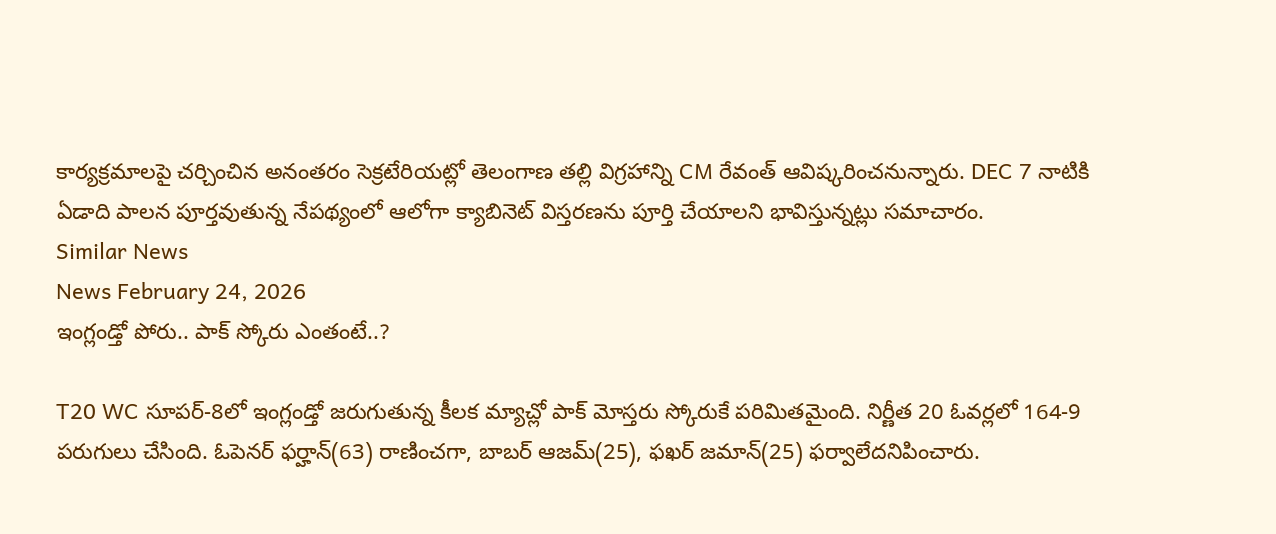కార్యక్రమాలపై చర్చించిన అనంతరం సెక్రటేరియట్లో తెలంగాణ తల్లి విగ్రహాన్ని CM రేవంత్ ఆవిష్కరించనున్నారు. DEC 7 నాటికి ఏడాది పాలన పూర్తవుతున్న నేపథ్యంలో ఆలోగా క్యాబినెట్ విస్తరణను పూర్తి చేయాలని భావిస్తున్నట్లు సమాచారం.
Similar News
News February 24, 2026
ఇంగ్లండ్తో పోరు.. పాక్ స్కోరు ఎంతంటే..?

T20 WC సూపర్-8లో ఇంగ్లండ్తో జరుగుతున్న కీలక మ్యాచ్లో పాక్ మోస్తరు స్కోరుకే పరిమితమైంది. నిర్ణీత 20 ఓవర్లలో 164-9 పరుగులు చేసింది. ఓపెనర్ ఫర్హాన్(63) రాణించగా, బాబర్ ఆజమ్(25), ఫఖర్ జమాన్(25) ఫర్వాలేదనిపించారు.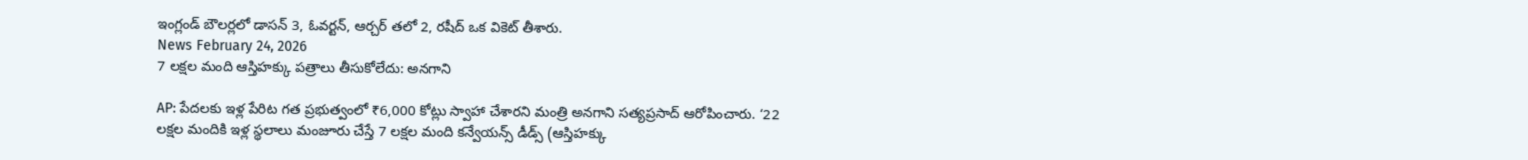ఇంగ్లండ్ బౌలర్లలో డాసన్ 3, ఓవర్టన్, ఆర్చర్ తలో 2, రషీద్ ఒక వికెట్ తీశారు.
News February 24, 2026
7 లక్షల మంది ఆస్తిహక్కు పత్రాలు తీసుకోలేదు: అనగాని

AP: పేదలకు ఇళ్ల పేరిట గత ప్రభుత్వంలో ₹6,000 కోట్లు స్వాహా చేశారని మంత్రి అనగాని సత్యప్రసాద్ ఆరోపించారు. ‘22 లక్షల మందికి ఇళ్ల స్థలాలు మంజూరు చేస్తే 7 లక్షల మంది కన్వేయన్స్ డీడ్స్ (ఆస్తిహక్కు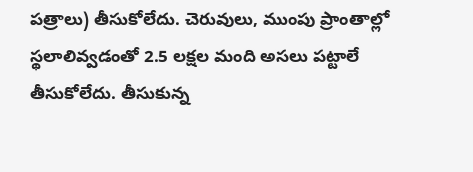పత్రాలు) తీసుకోలేదు. చెరువులు, ముంపు ప్రాంతాల్లో స్థలాలివ్వడంతో 2.5 లక్షల మంది అసలు పట్టాలే తీసుకోలేదు. తీసుకున్న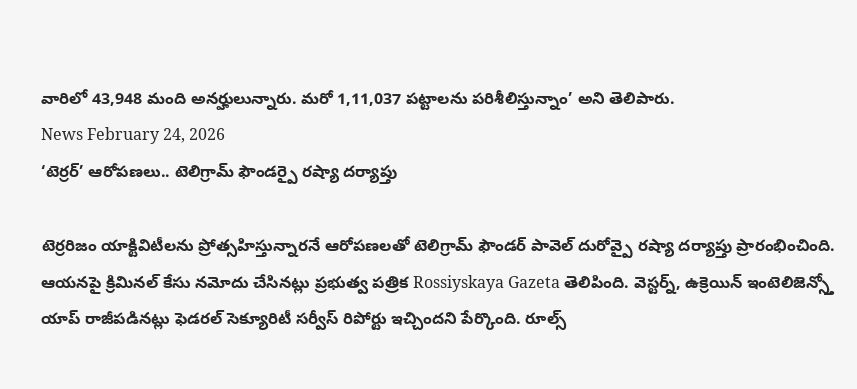వారిలో 43,948 మంది అనర్హులున్నారు. మరో 1,11,037 పట్టాలను పరిశీలిస్తున్నాం’ అని తెలిపారు.
News February 24, 2026
‘టెర్రర్’ ఆరోపణలు.. టెలిగ్రామ్ ఫౌండర్పై రష్యా దర్యాప్తు

టెర్రరిజం యాక్టివిటీలను ప్రోత్సహిస్తున్నారనే ఆరోపణలతో టెలిగ్రామ్ ఫౌండర్ పావెల్ దురోవ్పై రష్యా దర్యాప్తు ప్రారంభించింది. ఆయనపై క్రిమినల్ కేసు నమోదు చేసినట్లు ప్రభుత్వ పత్రిక Rossiyskaya Gazeta తెలిపింది. వెస్టర్న్, ఉక్రెయిన్ ఇంటెలిజెన్స్తో యాప్ రాజీపడినట్లు ఫెడరల్ సెక్యూరిటీ సర్వీస్ రిపోర్టు ఇచ్చిందని పేర్కొంది. రూల్స్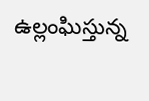ఉల్లంఘిస్తున్న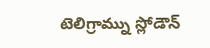టెలిగ్రామ్ను స్లోడౌన్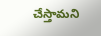చేస్తామని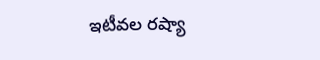ఇటీవల రష్యా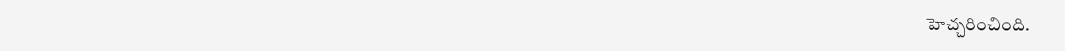హెచ్చరించింది.